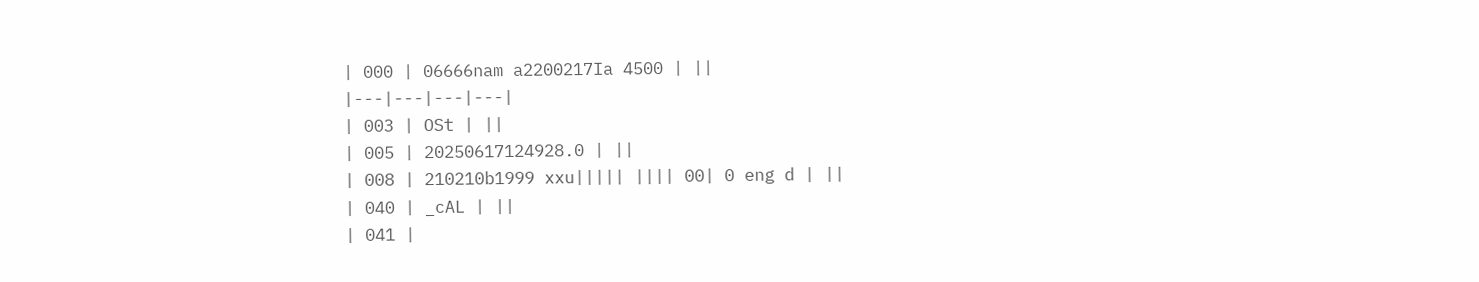| 000 | 06666nam a2200217Ia 4500 | ||
|---|---|---|---|
| 003 | OSt | ||
| 005 | 20250617124928.0 | ||
| 008 | 210210b1999 xxu||||| |||| 00| 0 eng d | ||
| 040 | _cAL | ||
| 041 |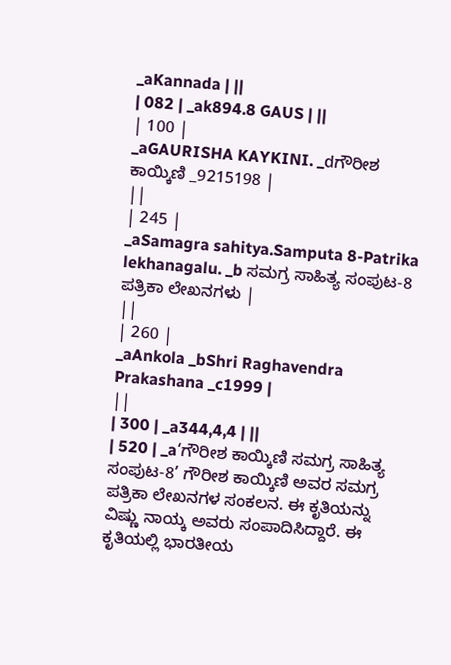_aKannada | ||
| 082 | _ak894.8 GAUS | ||
| 100 |
_aGAURISHA KAYKINI. _dಗೌರೀಶ ಕಾಯ್ಕಿಣಿ _9215198 |
||
| 245 |
_aSamagra sahitya.Samputa 8-Patrika lekhanagalu. _b ಸಮಗ್ರ ಸಾಹಿತ್ಯ ಸಂಪುಟ-8 ಪತ್ರಿಕಾ ಲೇಖನಗಳು |
||
| 260 |
_aAnkola _bShri Raghavendra Prakashana _c1999 |
||
| 300 | _a344,4,4 | ||
| 520 | _a‘ಗೌರೀಶ ಕಾಯ್ಕಿಣಿ ಸಮಗ್ರ ಸಾಹಿತ್ಯ ಸಂಪುಟ-8’ ಗೌರೀಶ ಕಾಯ್ಕಿಣಿ ಅವರ ಸಮಗ್ರ ಪತ್ರಿಕಾ ಲೇಖನಗಳ ಸಂಕಲನ. ಈ ಕೃತಿಯನ್ನು ವಿಷ್ಣು ನಾಯ್ಕ ಅವರು ಸಂಪಾದಿಸಿದ್ದಾರೆ. ಈ ಕೃತಿಯಲ್ಲಿ ಭಾರತೀಯ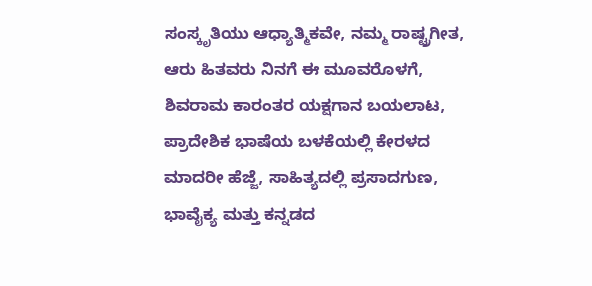ಸಂಸ್ಕೃತಿಯು ಆಧ್ಯಾತ್ಮಿಕವೇ, ನಮ್ಮ ರಾಷ್ಟ್ರಗೀತ, ಆರು ಹಿತವರು ನಿನಗೆ ಈ ಮೂವರೊಳಗೆ, ಶಿವರಾಮ ಕಾರಂತರ ಯಕ್ಷಗಾನ ಬಯಲಾಟ, ಪ್ರಾದೇಶಿಕ ಭಾಷೆಯ ಬಳಕೆಯಲ್ಲಿ ಕೇರಳದ ಮಾದರೀ ಹೆಜ್ಜೆ, ಸಾಹಿತ್ಯದಲ್ಲಿ ಪ್ರಸಾದಗುಣ, ಭಾವೈಕ್ಯ ಮತ್ತು ಕನ್ನಡದ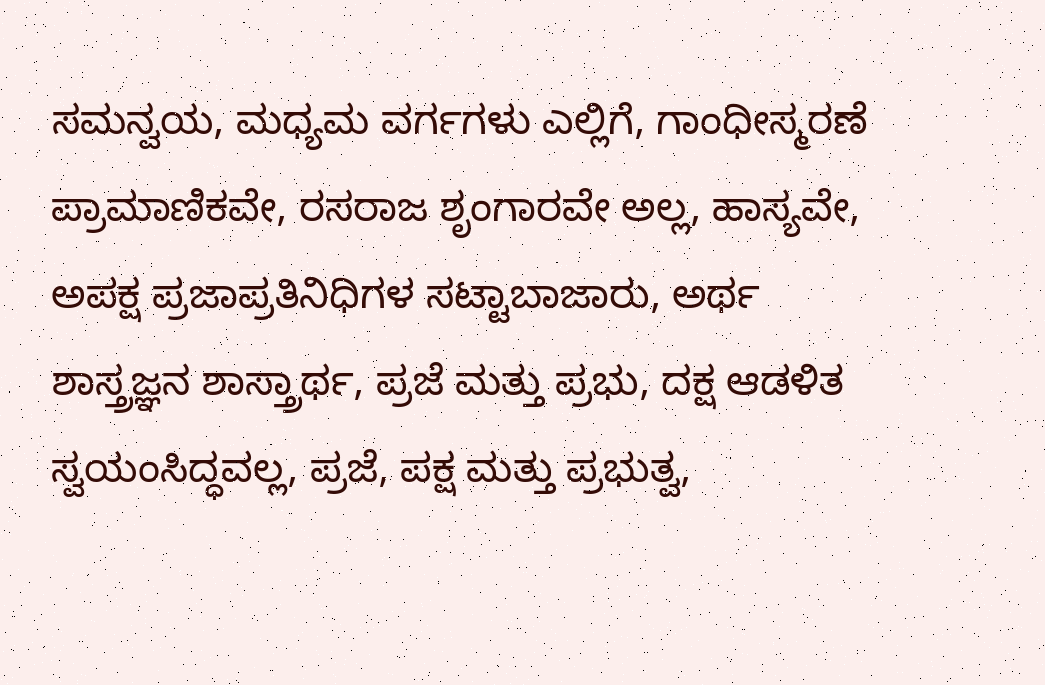ಸಮನ್ವಯ, ಮಧ್ಯಮ ವರ್ಗಗಳು ಎಲ್ಲಿಗೆ, ಗಾಂಧೀಸ್ಮರಣೆ ಪ್ರಾಮಾಣಿಕವೇ, ರಸರಾಜ ಶೃಂಗಾರವೇ ಅಲ್ಲ, ಹಾಸ್ಯವೇ, ಅಪಕ್ಷ ಪ್ರಜಾಪ್ರತಿನಿಧಿಗಳ ಸಟ್ಟಾಬಾಜಾರು, ಅರ್ಥ ಶಾಸ್ತ್ರಜ್ಞನ ಶಾಸ್ತ್ರಾರ್ಥ, ಪ್ರಜೆ ಮತ್ತು ಪ್ರಭು, ದಕ್ಷ ಆಡಳಿತ ಸ್ವಯಂಸಿದ್ಧವಲ್ಲ, ಪ್ರಜೆ, ಪಕ್ಷ ಮತ್ತು ಪ್ರಭುತ್ವ,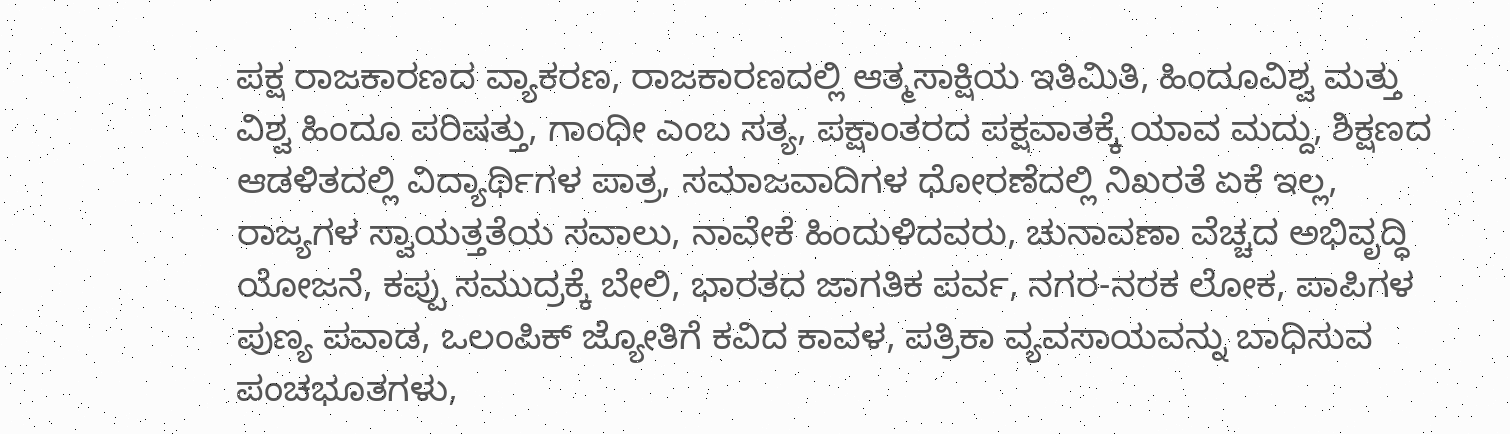ಪಕ್ಷ ರಾಜಕಾರಣದ ವ್ಯಾಕರಣ, ರಾಜಕಾರಣದಲ್ಲಿ ಆತ್ಮಸಾಕ್ಷಿಯ ಇತಿಮಿತಿ, ಹಿಂದೂವಿಶ್ವ ಮತ್ತು ವಿಶ್ವ ಹಿಂದೂ ಪರಿಷತ್ತು, ಗಾಂಧೀ ಎಂಬ ಸತ್ಯ, ಪಕ್ಷಾಂತರದ ಪಕ್ಷವಾತಕ್ಕೆ ಯಾವ ಮದ್ದು, ಶಿಕ್ಷಣದ ಆಡಳಿತದಲ್ಲಿ ವಿದ್ಯಾರ್ಥಿಗಳ ಪಾತ್ರ, ಸಮಾಜವಾದಿಗಳ ಧೋರಣೆದಲ್ಲಿ ನಿಖರತೆ ಏಕೆ ಇಲ್ಲ, ರಾಜ್ಯಗಳ ಸ್ವಾಯತ್ತತೆಯ ಸವಾಲು, ನಾವೇಕೆ ಹಿಂದುಳಿದವರು, ಚುನಾವಣಾ ವೆಚ್ಚದ ಅಭಿವೃದ್ಧಿ ಯೋಜನೆ, ಕಪ್ಪು ಸಮುದ್ರಕ್ಕೆ ಬೇಲಿ, ಭಾರತದ ಜಾಗತಿಕ ಪರ್ವ, ನಗರ-ನರಕ ಲೋಕ, ಪಾಪಿಗಳ ಪುಣ್ಯ ಪವಾಡ, ಒಲಂಪಿಕ್ ಜ್ಯೋತಿಗೆ ಕವಿದ ಕಾವಳ, ಪತ್ರಿಕಾ ವ್ಯವಸಾಯವನ್ನು ಬಾಧಿಸುವ ಪಂಚಭೂತಗಳು,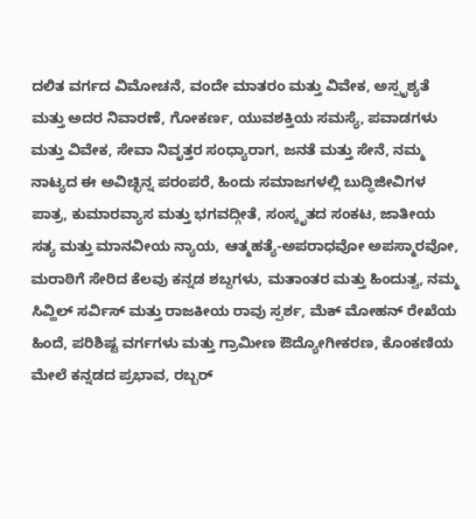ದಲಿತ ವರ್ಗದ ವಿಮೋಚನೆ, ವಂದೇ ಮಾತರಂ ಮತ್ತು ವಿವೇಕ, ಅಸ್ಪೃಶ್ಯತೆ ಮತ್ತು ಅದರ ನಿವಾರಣೆ, ಗೋಕರ್ಣ, ಯುವಶಕ್ತಿಯ ಸಮಸ್ಯೆ, ಪವಾಡಗಳು ಮತ್ತು ವಿವೇಕ, ಸೇವಾ ನಿವೃತ್ತರ ಸಂಧ್ಯಾರಾಗ, ಜನತೆ ಮತ್ತು ಸೇನೆ, ನಮ್ಮ ನಾಟ್ಯದ ಈ ಅವಿಚ್ಛಿನ್ನ ಪರಂಪರೆ, ಹಿಂದು ಸಮಾಜಗಳಲ್ಲಿ ಬುದ್ಧಿಜೀವಿಗಳ ಪಾತ್ರ, ಕುಮಾರವ್ಯಾಸ ಮತ್ತು ಭಗವದ್ಗೀತೆ, ಸಂಸ್ಕೃತದ ಸಂಕಟ, ಜಾತೀಯ ಸತ್ಯ ಮತ್ತು ಮಾನವೀಯ ನ್ಯಾಯ, ಆತ್ಮಹತ್ಯೆ-ಅಪರಾಧವೋ ಅಪಸ್ಮಾರವೋ, ಮರಾಠಿಗೆ ಸೇರಿದ ಕೆಲವು ಕನ್ನಡ ಶಬ್ದಗಳು, ಮತಾಂತರ ಮತ್ತು ಹಿಂದುತ್ವ, ನಮ್ಮ ಸಿವ್ಹಿಲ್ ಸರ್ವಿಸ್ ಮತ್ತು ರಾಜಕೀಯ ರಾವು ಸ್ಪರ್ಶ, ಮೆಕ್ ಮೋಹನ್ ರೇಖೆಯ ಹಿಂದೆ, ಪರಿಶಿಷ್ಟ ವರ್ಗಗಳು ಮತ್ತು ಗ್ರಾಮೀಣ ಔದ್ಯೋಗೀಕರಣ, ಕೊಂಕಣಿಯ ಮೇಲೆ ಕನ್ನಡದ ಪ್ರಭಾವ, ರಬ್ಬರ್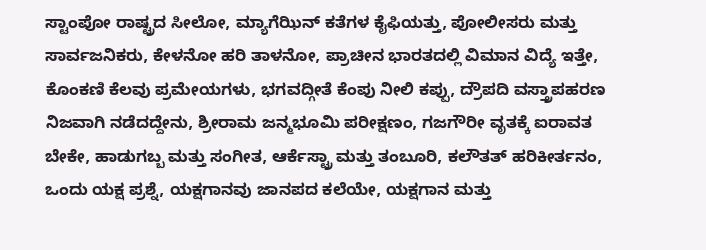ಸ್ಟಾಂಪೋ ರಾಷ್ಟ್ರದ ಸೀಲೋ, ಮ್ಯಾಗೆಝಿನ್ ಕತೆಗಳ ಕೈಫಿಯತ್ತು, ಪೋಲೀಸರು ಮತ್ತು ಸಾರ್ವಜನಿಕರು, ಕೇಳನೋ ಹರಿ ತಾಳನೋ, ಪ್ರಾಚೀನ ಭಾರತದಲ್ಲಿ ವಿಮಾನ ವಿದ್ಯೆ ಇತ್ತೇ, ಕೊಂಕಣಿ ಕೆಲವು ಪ್ರಮೇಯಗಳು, ಭಗವದ್ಗೀತೆ ಕೆಂಪು ನೀಲಿ ಕಪ್ಪು, ದ್ರೌಪದಿ ವಸ್ತ್ರಾಪಹರಣ ನಿಜವಾಗಿ ನಡೆದದ್ದೇನು, ಶ್ರೀರಾಮ ಜನ್ಮಭೂಮಿ ಪರೀಕ್ಷಣಂ, ಗಜಗೌರೀ ವೃತಕ್ಕೆ ಐರಾವತ ಬೇಕೇ, ಹಾಡುಗಬ್ಬ ಮತ್ತು ಸಂಗೀತ, ಆರ್ಕೆಸ್ಟ್ರಾ ಮತ್ತು ತಂಬೂರಿ, ಕಲೌತತ್ ಹರಿಕೀರ್ತನಂ, ಒಂದು ಯಕ್ಷ ಪ್ರಶ್ನೆ, ಯಕ್ಷಗಾನವು ಜಾನಪದ ಕಲೆಯೇ, ಯಕ್ಷಗಾನ ಮತ್ತು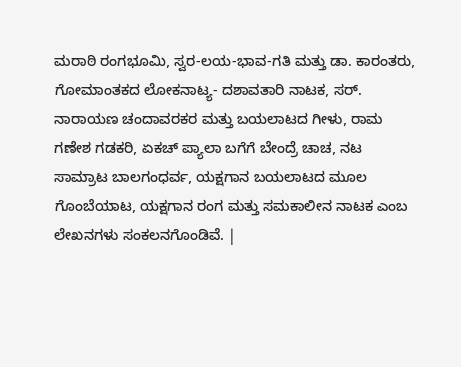ಮರಾಠಿ ರಂಗಭೂಮಿ, ಸ್ವರ-ಲಯ-ಭಾವ-ಗತಿ ಮತ್ತು ಡಾ. ಕಾರಂತರು, ಗೋಮಾಂತಕದ ಲೋಕನಾಟ್ಯ- ದಶಾವತಾರಿ ನಾಟಕ, ಸರ್. ನಾರಾಯಣ ಚಂದಾವರಕರ ಮತ್ತು ಬಯಲಾಟದ ಗೀಳು, ರಾಮ ಗಣೇಶ ಗಡಕರಿ, ಏಕಚ್ ಪ್ಯಾಲಾ ಬಗೆಗೆ ಬೇಂದ್ರೆ ಚಾಚ, ನಟ ಸಾಮ್ರಾಟ ಬಾಲಗಂಧರ್ವ, ಯಕ್ಷಗಾನ ಬಯಲಾಟದ ಮೂಲ ಗೊಂಬೆಯಾಟ, ಯಕ್ಷಗಾನ ರಂಗ ಮತ್ತು ಸಮಕಾಲೀನ ನಾಟಕ ಎಂಬ ಲೇಖನಗಳು ಸಂಕಲನಗೊಂಡಿವೆ. |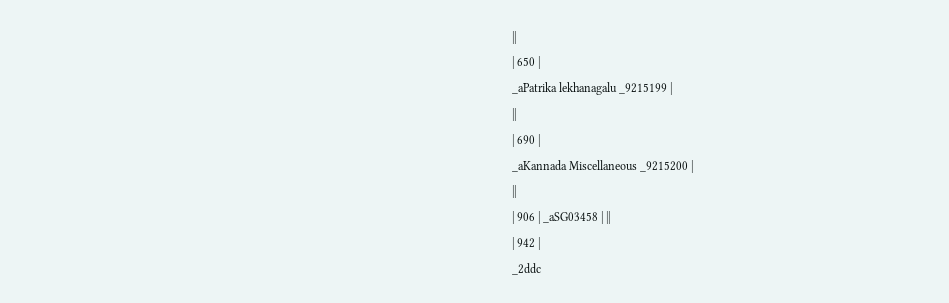||
| 650 |
_aPatrika lekhanagalu _9215199 |
||
| 690 |
_aKannada Miscellaneous _9215200 |
||
| 906 | _aSG03458 | ||
| 942 |
_2ddc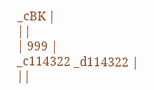_cBK |
||
| 999 |
_c114322 _d114322 |
||